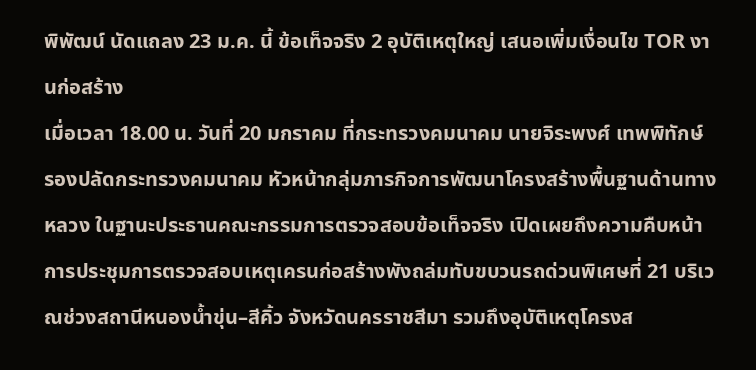พิพัฒน์ นัดแถลง 23 ม.ค. นี้ ข้อเท็จจริง 2 อุบัติเหตุใหญ่ เสนอเพิ่มเงื่อนไข TOR งานก่อสร้าง
เมื่อเวลา 18.00 น. วันที่ 20 มกราคม ที่กระทรวงคมนาคม นายจิระพงศ์ เทพพิทักษ์ รองปลัดกระทรวงคมนาคม หัวหน้ากลุ่มภารกิจการพัฒนาโครงสร้างพื้นฐานด้านทางหลวง ในฐานะประธานคณะกรรมการตรวจสอบข้อเท็จจริง เปิดเผยถึงความคืบหน้าการประชุมการตรวจสอบเหตุเครนก่อสร้างพังถล่มทับขบวนรถด่วนพิเศษที่ 21 บริเวณช่วงสถานีหนองน้ำขุ่น–สีคิ้ว จังหวัดนครราชสีมา รวมถึงอุบัติเหตุโครงส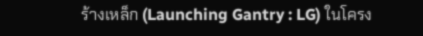ร้างเหล็ก (Launching Gantry : LG) ในโครง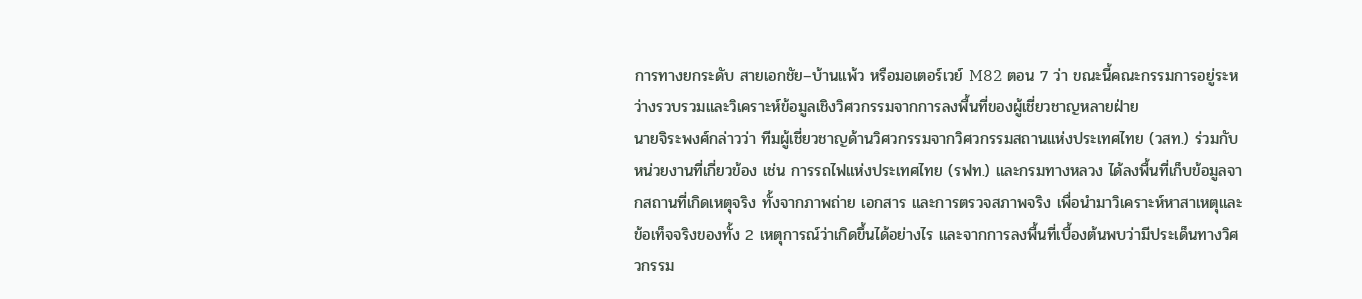การทางยกระดับ สายเอกชัย–บ้านแพ้ว หรือมอเตอร์เวย์ M82 ตอน 7 ว่า ขณะนี้คณะกรรมการอยู่ระหว่างรวบรวมและวิเคราะห์ข้อมูลเชิงวิศวกรรมจากการลงพื้นที่ของผู้เชี่ยวชาญหลายฝ่าย
นายจิระพงศ์กล่าวว่า ทีมผู้เชี่ยวชาญด้านวิศวกรรมจากวิศวกรรมสถานแห่งประเทศไทย (วสท.) ร่วมกับหน่วยงานที่เกี่ยวข้อง เช่น การรถไฟแห่งประเทศไทย (รฟท.) และกรมทางหลวง ได้ลงพื้นที่เก็บข้อมูลจากสถานที่เกิดเหตุจริง ทั้งจากภาพถ่าย เอกสาร และการตรวจสภาพจริง เพื่อนำมาวิเคราะห์หาสาเหตุและข้อเท็จจริงของทั้ง 2 เหตุการณ์ว่าเกิดขึ้นได้อย่างไร และจากการลงพื้นที่เบื้องต้นพบว่ามีประเด็นทางวิศวกรรม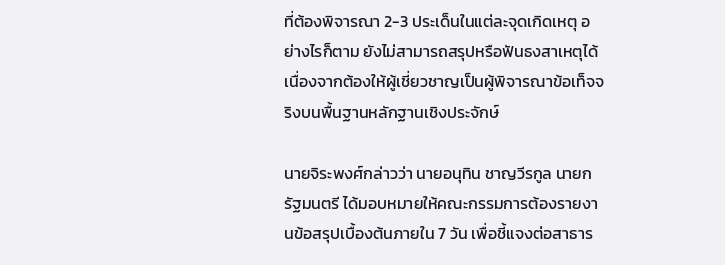ที่ต้องพิจารณา 2-3 ประเด็นในแต่ละจุดเกิดเหตุ อย่างไรก็ตาม ยังไม่สามารถสรุปหรือฟันธงสาเหตุได้ เนื่องจากต้องให้ผู้เชี่ยวชาญเป็นผู้พิจารณาข้อเท็จจริงบนพื้นฐานหลักฐานเชิงประจักษ์

นายจิระพงศ์กล่าวว่า นายอนุทิน ชาญวีรกูล นายกรัฐมนตรี ได้มอบหมายให้คณะกรรมการต้องรายงานข้อสรุปเบื้องต้นภายใน 7 วัน เพื่อชี้แจงต่อสาธาร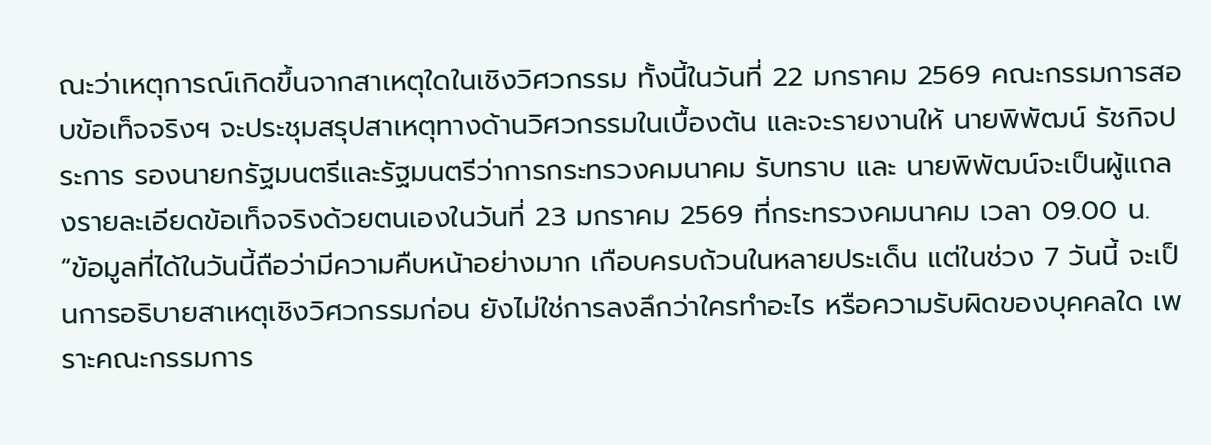ณะว่าเหตุการณ์เกิดขึ้นจากสาเหตุใดในเชิงวิศวกรรม ทั้งนี้ในวันที่ 22 มกราคม 2569 คณะกรรมการสอบข้อเท็จจริงฯ จะประชุมสรุปสาเหตุทางด้านวิศวกรรมในเบื้องต้น และจะรายงานให้ นายพิพัฒน์ รัชกิจประการ รองนายกรัฐมนตรีและรัฐมนตรีว่าการกระทรวงคมนาคม รับทราบ และ นายพิพัฒน์จะเป็นผู้แถลงรายละเอียดข้อเท็จจริงด้วยตนเองในวันที่ 23 มกราคม 2569 ที่กระทรวงคมนาคม เวลา 09.00 น.
“ข้อมูลที่ได้ในวันนี้ถือว่ามีความคืบหน้าอย่างมาก เกือบครบถ้วนในหลายประเด็น แต่ในช่วง 7 วันนี้ จะเป็นการอธิบายสาเหตุเชิงวิศวกรรมก่อน ยังไม่ใช่การลงลึกว่าใครทำอะไร หรือความรับผิดของบุคคลใด เพราะคณะกรรมการ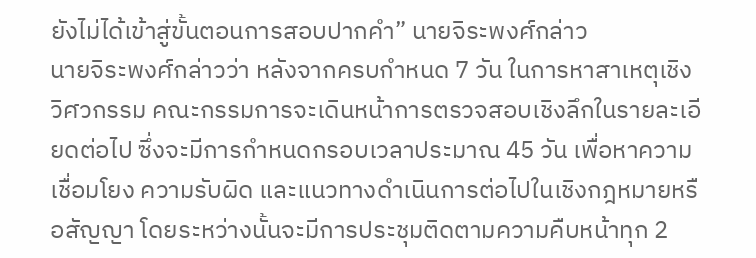ยังไม่ได้เข้าสู่ขั้นตอนการสอบปากคำ” นายจิระพงศ์กล่าว
นายจิระพงศ์กล่าวว่า หลังจากครบกำหนด 7 วัน ในการหาสาเหตุเชิงวิศวกรรม คณะกรรมการจะเดินหน้าการตรวจสอบเชิงลึกในรายละเอียดต่อไป ซึ่งจะมีการกำหนดกรอบเวลาประมาณ 45 วัน เพื่อหาความเชื่อมโยง ความรับผิด และแนวทางดำเนินการต่อไปในเชิงกฎหมายหรือสัญญา โดยระหว่างนั้นจะมีการประชุมติดตามความคืบหน้าทุก 2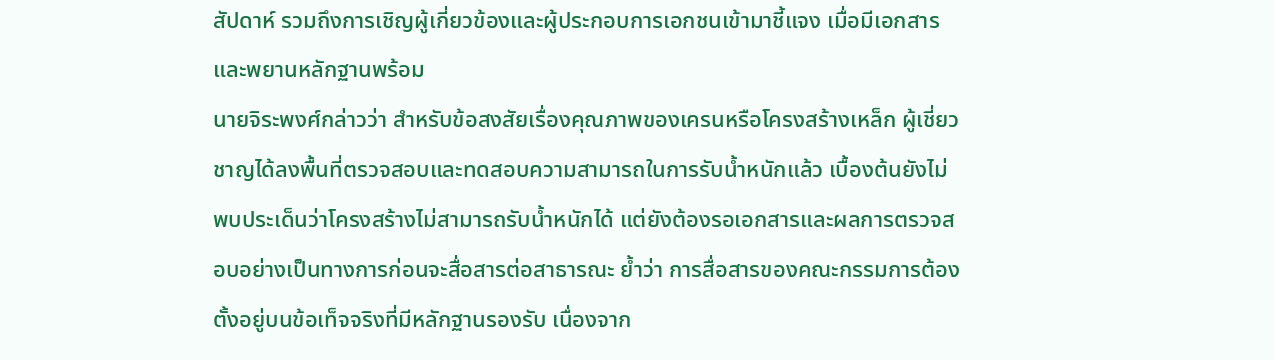สัปดาห์ รวมถึงการเชิญผู้เกี่ยวข้องและผู้ประกอบการเอกชนเข้ามาชี้แจง เมื่อมีเอกสารและพยานหลักฐานพร้อม
นายจิระพงศ์กล่าวว่า สำหรับข้อสงสัยเรื่องคุณภาพของเครนหรือโครงสร้างเหล็ก ผู้เชี่ยวชาญได้ลงพื้นที่ตรวจสอบและทดสอบความสามารถในการรับน้ำหนักแล้ว เบื้องต้นยังไม่พบประเด็นว่าโครงสร้างไม่สามารถรับน้ำหนักได้ แต่ยังต้องรอเอกสารและผลการตรวจสอบอย่างเป็นทางการก่อนจะสื่อสารต่อสาธารณะ ย้ำว่า การสื่อสารของคณะกรรมการต้องตั้งอยู่บนข้อเท็จจริงที่มีหลักฐานรองรับ เนื่องจาก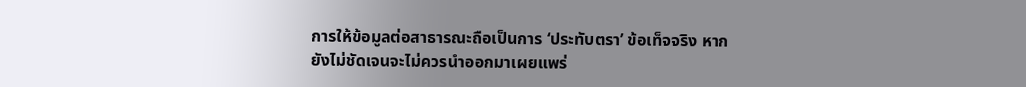การให้ข้อมูลต่อสาธารณะถือเป็นการ ‘ประทับตรา’ ข้อเท็จจริง หากยังไม่ชัดเจนจะไม่ควรนำออกมาเผยแพร่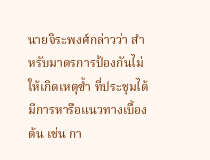นายจิระพงศ์กล่าวว่า สำหรับมาตรการป้องกันไม่ให้เกิดเหตุซ้ำ ที่ประชุมได้มีการหารือแนวทางเบื้องต้น เช่น กา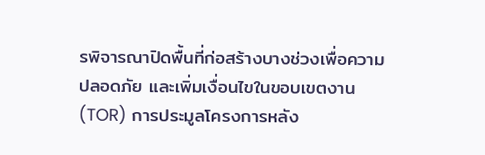รพิจารณาปิดพื้นที่ก่อสร้างบางช่วงเพื่อความปลอดภัย และเพิ่มเงื่อนไขในขอบเขตงาน (TOR) การประมูลโครงการหลัง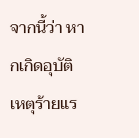จากนี้ว่า หากเกิดอุบัติเหตุร้ายแร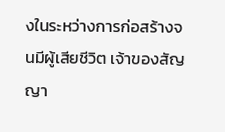งในระหว่างการก่อสร้างจนมีผู้เสียชีวิต เจ้าของสัญญา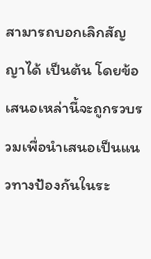สามารถบอกเลิกสัญญาได้ เป็นต้น โดยข้อเสนอเหล่านี้จะถูกรวบรวมเพื่อนำเสนอเป็นแนวทางป้องกันในระ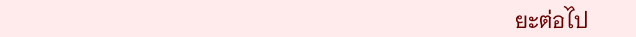ยะต่อไป